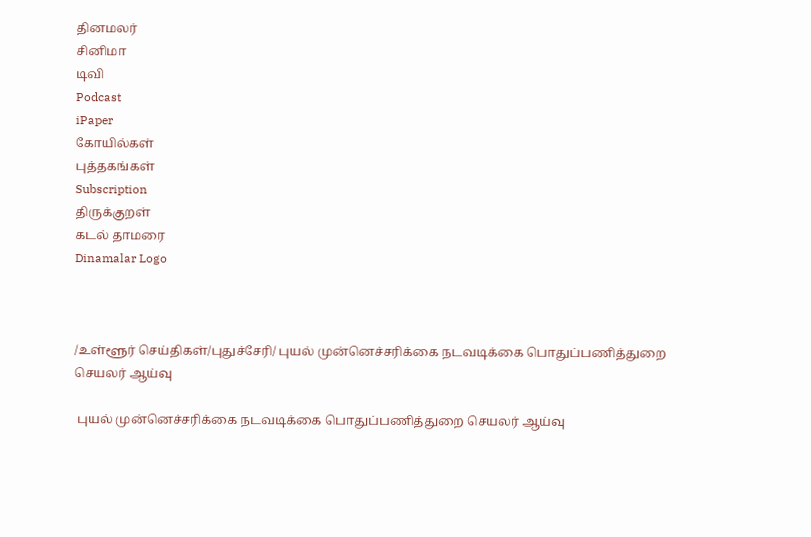தினமலர்
சினிமா
டிவி
Podcast
iPaper
கோயில்கள்
புத்தகங்கள்
Subscription
திருக்குறள்
கடல் தாமரை
Dinamalar Logo



/உள்ளூர் செய்திகள்/புதுச்சேரி/ புயல் முன்னெச்சரிக்கை நடவடிக்கை பொதுப்பணித்துறை செயலர் ஆய்வு

 புயல் முன்னெச்சரிக்கை நடவடிக்கை பொதுப்பணித்துறை செயலர் ஆய்வு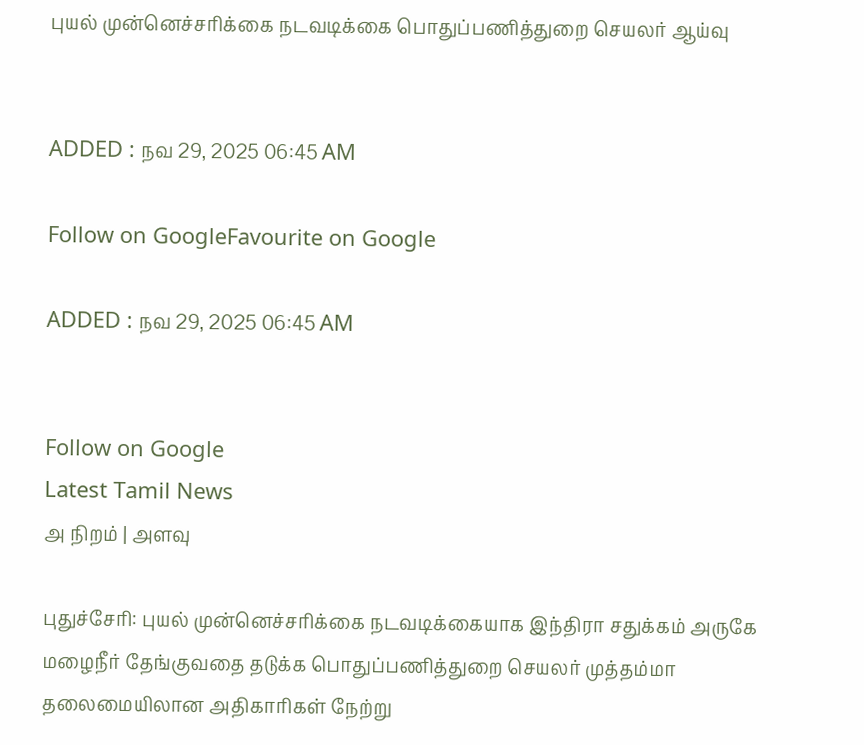புயல் முன்னெச்சரிக்கை நடவடிக்கை பொதுப்பணித்துறை செயலர் ஆய்வு


ADDED : நவ 29, 2025 06:45 AM

Follow on GoogleFavourite on Google

ADDED : நவ 29, 2025 06:45 AM


Follow on Google
Latest Tamil News
அ நிறம் | அளவு

புதுச்சேரி: புயல் முன்னெச்சரிக்கை நடவடிக்கையாக இந்திரா சதுக்கம் அருகே மழைநீர் தேங்குவதை தடுக்க பொதுப்பணித்துறை செயலர் முத்தம்மா தலைமையிலான அதிகாரிகள் நேற்று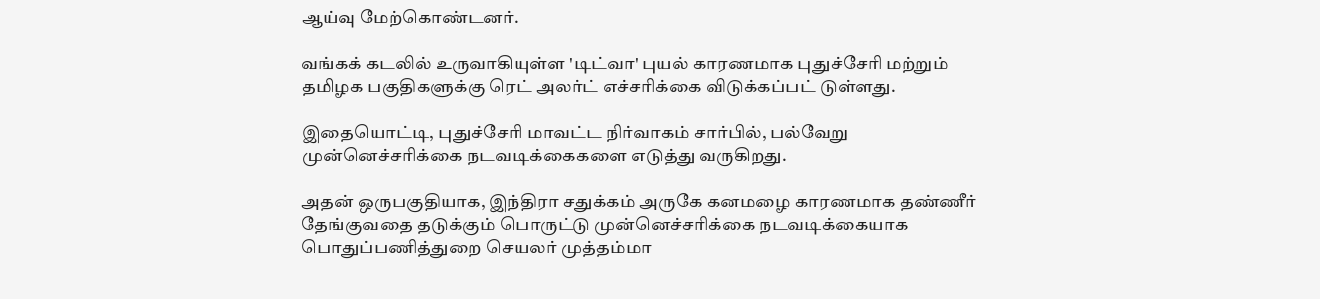ஆய்வு மேற்கொண்டனர்.

வங்கக் கடலில் உருவாகியுள்ள 'டிட்வா' புயல் காரணமாக புதுச்சேரி மற்றும் தமிழக பகுதிகளுக்கு ரெட் அலர்ட் எச்சரிக்கை விடுக்கப்பட் டுள்ளது.

இதையொட்டி, புதுச்சேரி மாவட்ட நிர்வாகம் சார்பில், பல்வேறு முன்னெச்சரிக்கை நடவடிக்கைகளை எடுத்து வருகிறது.

அதன் ஒருபகுதியாக, இந்திரா சதுக்கம் அருகே கனமழை காரணமாக தண்ணீர் தேங்குவதை தடுக்கும் பொருட்டு முன்னெச்சரிக்கை நடவடிக்கையாக பொதுப்பணித்துறை செயலர் முத்தம்மா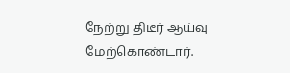நேற்று திடீர் ஆய்வு மேற்கொண்டார்.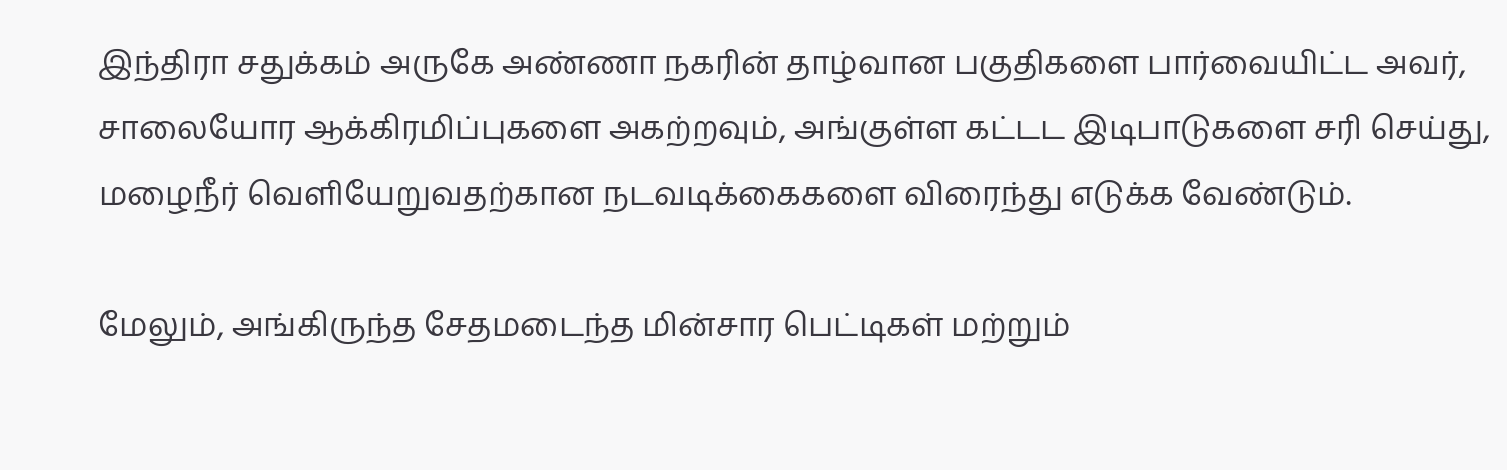இந்திரா சதுக்கம் அருகே அண்ணா நகரின் தாழ்வான பகுதிகளை பார்வையிட்ட அவர், சாலையோர ஆக்கிரமிப்புகளை அகற்றவும், அங்குள்ள கட்டட இடிபாடுகளை சரி செய்து, மழைநீர் வெளியேறுவதற்கான நடவடிக்கைகளை விரைந்து எடுக்க வேண்டும்.

மேலும், அங்கிருந்த சேதமடைந்த மின்சார பெட்டிகள் மற்றும்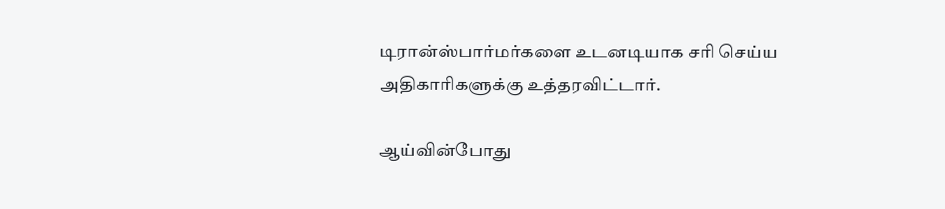டிரான்ஸ்பார்மர்களை உடனடியாக சரி செய்ய அதிகாரிகளுக்கு உத்தரவிட்டார்.

ஆய்வின்போது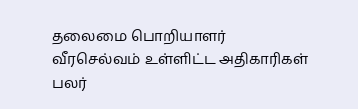தலைமை பொறியாளர் வீரசெல்வம் உள்ளிட்ட அதிகாரிகள் பலர்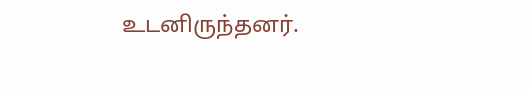உடனிருந்தனர்.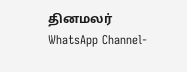தினமலர் WhatsApp Channel-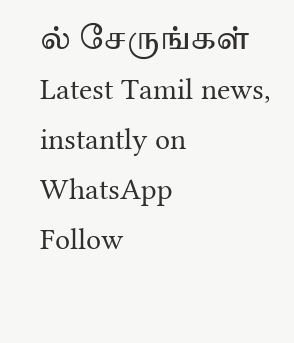ல் சேருங்கள்
Latest Tamil news, instantly on WhatsApp
Follow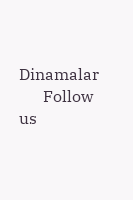Dinamalar
      Follow us